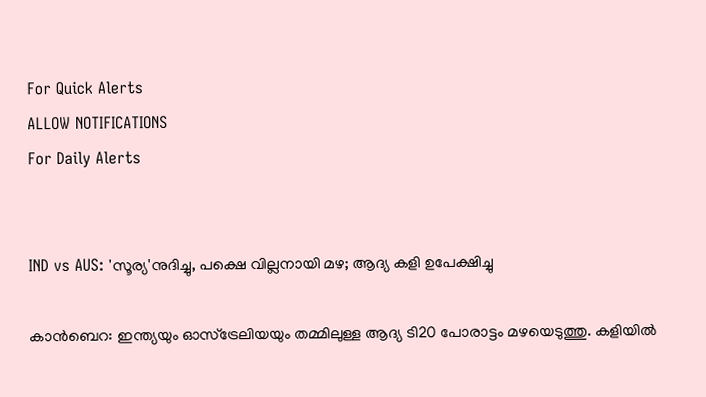For Quick Alerts
ALLOW NOTIFICATIONS
For Daily Alerts


IND vs AUS: 'സൂര്യ'നുദിച്ചു, പക്ഷെ വില്ലനായി മഴ; ആദ്യ കളി ഉപേക്ഷിച്ചു

കാന്‍ബെറ: ഇന്ത്യയും ഓസ്‌ട്രേലിയയും തമ്മിലുള്ള ആദ്യ ടി20 പോരാട്ടം മഴയെടുത്തു. കളിയില്‍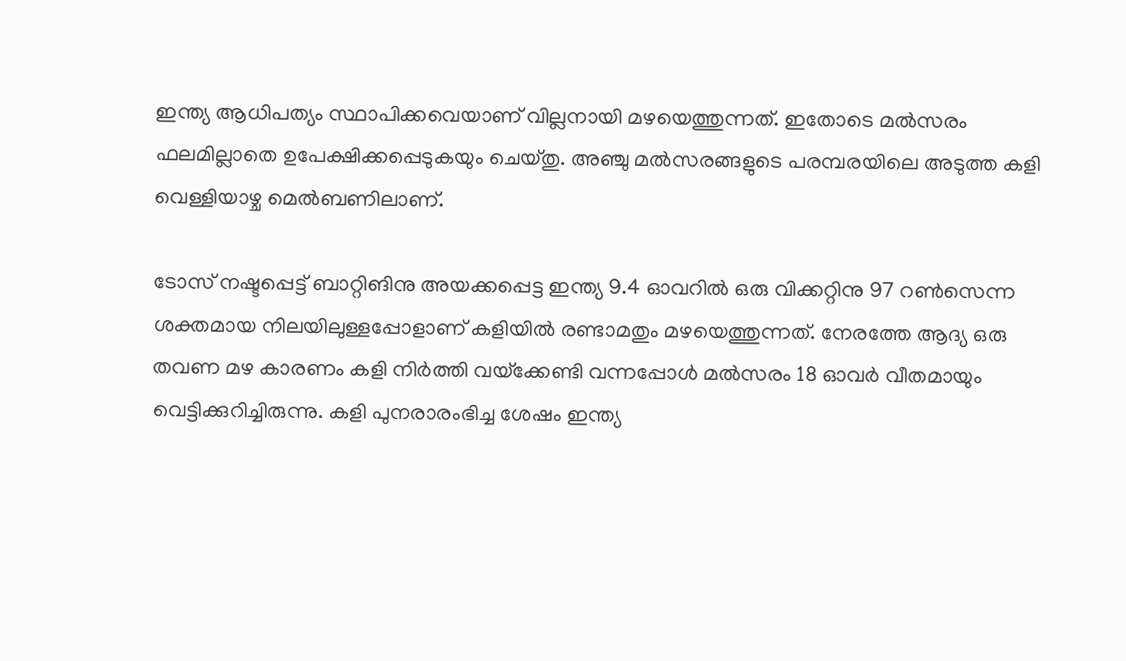ഇന്ത്യ ആധിപത്യം സ്ഥാപിക്കവെയാണ് വില്ലനായി മഴയെത്തുന്നത്. ഇതോടെ മല്‍സരം ഫലമില്ലാതെ ഉപേക്ഷിക്കപ്പെടുകയും ചെയ്തു. അഞ്ചു മല്‍സരങ്ങളുടെ പരമ്പരയിലെ അടുത്ത കളി വെള്ളിയാഴ്ച മെല്‍ബണിലാണ്.

ടോസ് നഷ്ടപ്പെട്ട് ബാറ്റിങിനു അയക്കപ്പെട്ട ഇന്ത്യ 9.4 ഓവറില്‍ ഒരു വിക്കറ്റിനു 97 റണ്‍സെന്ന ശക്തമായ നിലയിലുള്ളപ്പോളാണ് കളിയില്‍ രണ്ടാമതും മഴയെത്തുന്നത്. നേരത്തേ ആദ്യ ഒരു തവണ മഴ കാരണം കളി നിര്‍ത്തി വയ്‌ക്കേണ്ടി വന്നപ്പോള്‍ മല്‍സരം 18 ഓവര്‍ വീതമായും വെട്ടിക്കുറിച്ചിരുന്നു. കളി പുനരാരംഭിച്ച ശേഷം ഇന്ത്യ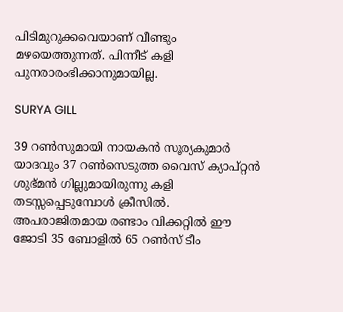പിടിമുറുക്കവെയാണ് വീണ്ടും മഴയെത്തുന്നത്. പിന്നീട് കളി പുനരാരംഭിക്കാനുമായില്ല.

SURYA GILL

39 റണ്‍സുമായി നായകന്‍ സൂര്യകുമാര്‍ യാദവും 37 റണ്‍സെടുത്ത വൈസ് ക്യാപ്റ്റന്‍ ശുഭ്മന്‍ ഗില്ലുമായിരുന്നു കളി തടസ്സപ്പെടുമ്പോള്‍ ക്രീസില്‍. അപരാജിതമായ രണ്ടാം വിക്കറ്റില്‍ ഈ ജോടി 35 ബോളില്‍ 65 റണ്‍സ് ടീം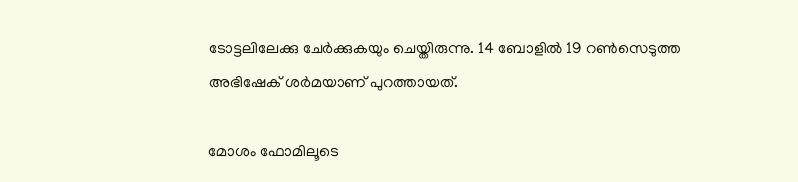ടോട്ടലിലേക്കു ചേര്‍ക്കുകയും ചെയ്തിരുന്നു. 14 ബോളില്‍ 19 റണ്‍സെടുത്ത അഭിഷേക് ശര്‍മയാണ് പുറത്തായത്.

മോശം ഫോമിലൂടെ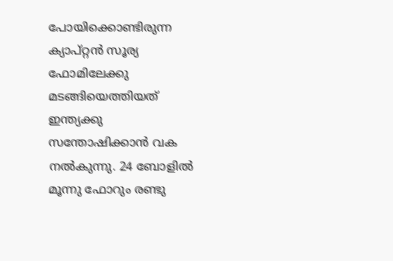പോയിക്കൊണ്ടിരുന്ന ക്യാപ്റ്റന്‍ സൂര്യ ഫോമിലേക്കു മടങ്ങിയെത്തിയത് ഇന്ത്യക്കു സന്തോഷിക്കാന്‍ വക നല്‍കുന്നു. 24 ബോളില്‍ മൂന്നു ഫോറും രണ്ടു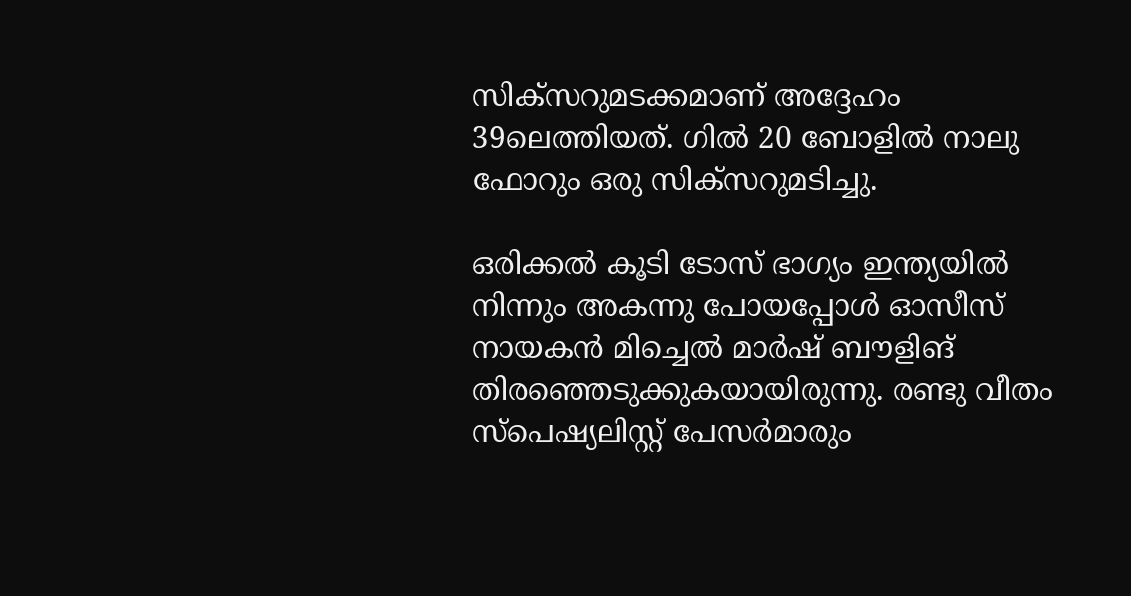സിക്‌സറുമടക്കമാണ് അദ്ദേഹം 39ലെത്തിയത്. ഗില്‍ 20 ബോളില്‍ നാലു ഫോറും ഒരു സിക്‌സറുമടിച്ചു.

ഒരിക്കല്‍ കൂടി ടോസ് ഭാഗ്യം ഇന്ത്യയില്‍ നിന്നും അകന്നു പോയപ്പോള്‍ ഓസീസ് നായകന്‍ മിച്ചെല്‍ മാര്‍ഷ് ബൗളിങ് തിരഞ്ഞെടുക്കുകയായിരുന്നു. രണ്ടു വീതം സ്‌പെഷ്യലിസ്റ്റ് പേസര്‍മാരും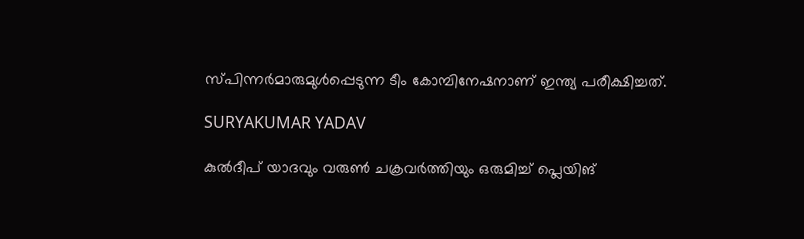സ്പിന്നര്‍മാരുമുള്‍പ്പെടുന്ന ടീം കോമ്പിനേഷനാണ് ഇന്ത്യ പരീക്ഷിച്ചത്.

SURYAKUMAR YADAV

കുല്‍ദീപ് യാദവും വരുണ്‍ ചക്രവര്‍ത്തിയും ഒരുമിച്ച് പ്ലെയിങ്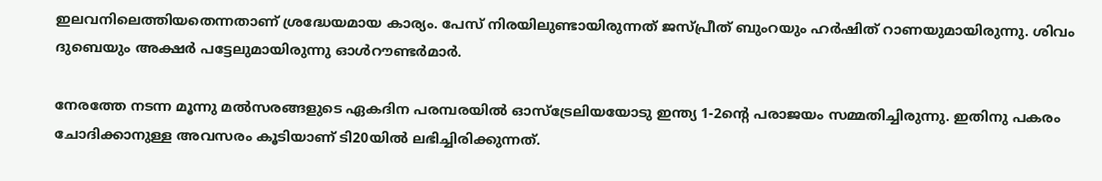ഇലവനിലെത്തിയതെന്നതാണ് ശ്രദ്ധേയമായ കാര്യം. പേസ് നിരയിലുണ്ടായിരുന്നത് ജസ്പ്രീത് ബുംറയും ഹര്‍ഷിത് റാണയുമായിരുന്നു. ശിവം ദുബെയും അക്ഷര്‍ പട്ടേലുമായിരുന്നു ഓള്‍റൗണ്ടര്‍മാര്‍.

നേരത്തേ നടന്ന മൂന്നു മല്‍സരങ്ങളുടെ ഏകദിന പരമ്പരയില്‍ ഓസ്‌ട്രേലിയയോടു ഇന്ത്യ 1-2ന്റെ പരാജയം സമ്മതിച്ചിരുന്നു. ഇതിനു പകരം ചോദിക്കാനുള്ള അവസരം കൂടിയാണ് ടി20യില്‍ ലഭിച്ചിരിക്കുന്നത്.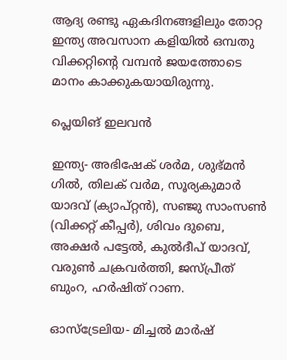ആദ്യ രണ്ടു ഏകദിനങ്ങളിലും തോറ്റ ഇന്ത്യ അവസാന കളിയില്‍ ഒമ്പതു വിക്കറ്റിന്റെ വമ്പന്‍ ജയത്തോടെ മാനം കാക്കുകയായിരുന്നു.

പ്ലെയിങ് ഇലവന്‍

ഇന്ത്യ- അഭിഷേക് ശര്‍മ, ശുഭ്മന്‍ ഗില്‍, തിലക് വര്‍മ, സൂര്യകുമാര്‍ യാദവ് (ക്യാപ്റ്റന്‍), സഞ്ജു സാംസണ്‍ (വിക്കറ്റ് കീപ്പര്‍), ശിവം ദുബെ, അക്ഷര്‍ പട്ടേല്‍, കുല്‍ദീപ് യാദവ്, വരുണ്‍ ചക്രവര്‍ത്തി, ജസ്പ്രീത് ബുംറ, ഹര്‍ഷിത് റാണ.

ഓസ്‌ട്രേലിയ- മിച്ചല്‍ മാര്‍ഷ്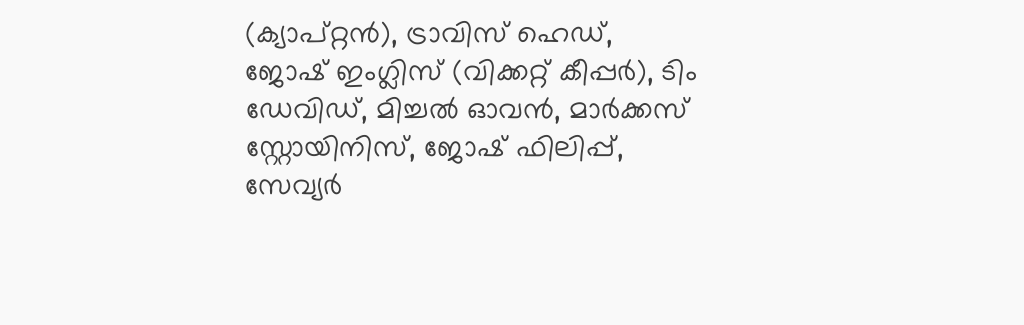(ക്യാപ്റ്റന്‍), ട്രാവിസ് ഹെഡ്, ജോഷ് ഇംഗ്ലിസ് (വിക്കറ്റ് കീപ്പര്‍), ടിം ഡേവിഡ്, മിച്ചല്‍ ഓവന്‍, മാര്‍ക്കസ് സ്റ്റോയിനിസ്, ജോഷ് ഫിലിപ്പ്, സേവ്യര്‍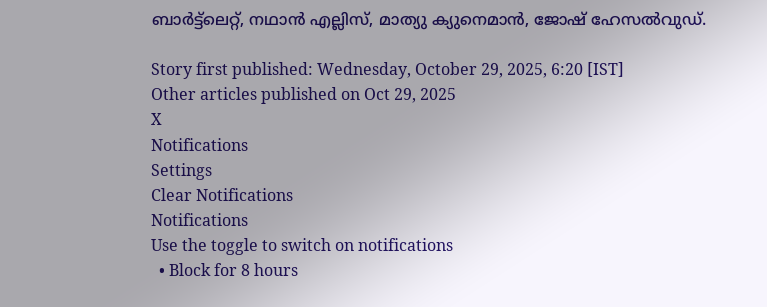ബാര്‍ട്ട്‌ലെറ്റ്, നഥാന്‍ എല്ലിസ്, മാത്യു ക്യുനെമാന്‍, ജോഷ് ഹേസല്‍വുഡ്.

Story first published: Wednesday, October 29, 2025, 6:20 [IST]
Other articles published on Oct 29, 2025
X
Notifications
Settings
Clear Notifications
Notifications
Use the toggle to switch on notifications
  • Block for 8 hours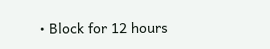• Block for 12 hours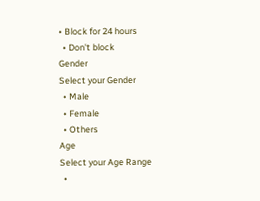• Block for 24 hours
  • Don't block
Gender
Select your Gender
  • Male
  • Female
  • Others
Age
Select your Age Range
  •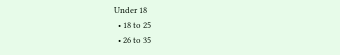Under 18
  • 18 to 25
  • 26 to 35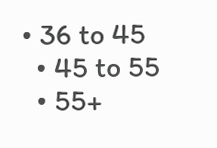• 36 to 45
  • 45 to 55
  • 55+